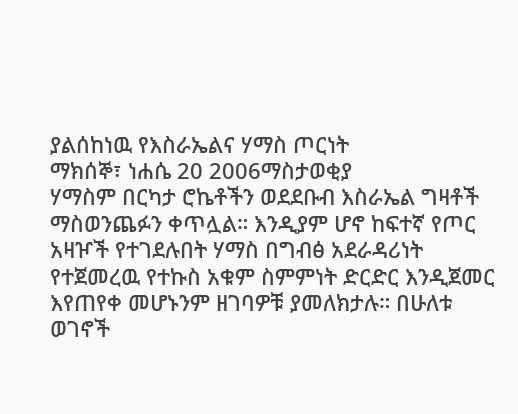ያልሰከነዉ የእስራኤልና ሃማስ ጦርነት
ማክሰኞ፣ ነሐሴ 20 2006ማስታወቂያ
ሃማስም በርካታ ሮኬቶችን ወደደቡብ እስራኤል ግዛቶች ማስወንጨፉን ቀጥሏል። እንዲያም ሆኖ ከፍተኛ የጦር አዛዦች የተገደሉበት ሃማስ በግብፅ አደራዳሪነት የተጀመረዉ የተኩስ አቁም ስምምነት ድርድር እንዲጀመር እየጠየቀ መሆኑንም ዘገባዎቹ ያመለክታሉ። በሁለቱ ወገኖች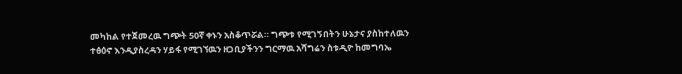መካከል የተጀመረዉ ግጭት 50ኛ ቀኑን አስቆጥሯል። ግጭቱ የሚገኝበትን ሁኔታና ያስከተለዉን ተፅዕኖ እንዲያስረዳን ሃይፋ የሚገኘዉን ዘጋቢያችንን ግርማዉ አሻግሬን ስቱዲዮ ከመግባኤ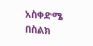አስቀድሜ በስልክ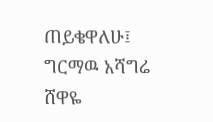ጠይቄዋለሁ፤
ግርማዉ አሻግሬ
ሸዋዬ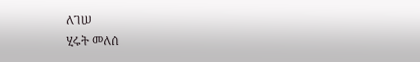ለገሠ
ሂሩት መለሰ